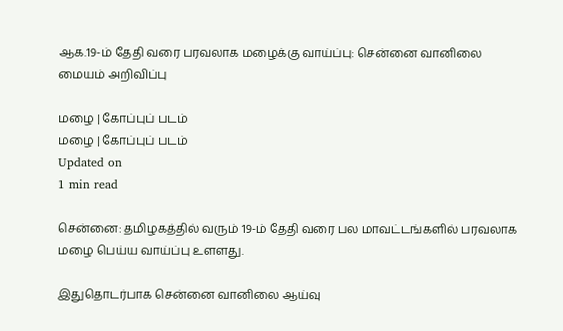ஆக.19-ம் தேதி வரை பரவலாக மழைக்கு வாய்ப்பு: சென்னை வானிலை மையம் அறிவிப்பு

மழை | கோப்புப் படம்
மழை | கோப்புப் படம்
Updated on
1 min read

சென்னை: தமிழகத்தில் வரும் 19-ம் தேதி வரை பல மாவட்டங்களில் பரவலாக மழை பெய்ய வாய்ப்பு உளளது.

இதுதொடர்பாக சென்னை வானிலை ஆய்வு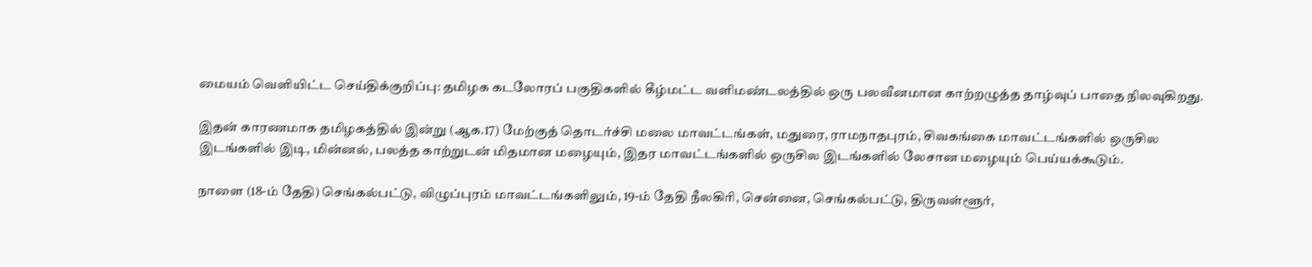மையம் வெளியிட்ட செய்திக்குறிப்பு: தமிழக கடலோரப் பகுதிகளில் கீழ்மட்ட வளிமண்டலத்தில் ஒரு பலவீனமான காற்றழுத்த தாழ்வுப் பாதை நிலவுகிறது.

இதன் காரணமாக தமிழகத்தில் இன்று (ஆக.17) மேற்குத் தொடர்ச்சி மலை மாவட்டங்கள், மதுரை, ராமநாதபுரம், சிவகங்கை மாவட்டங்களில் ஒருசில இடங்களில் இடி, மின்னல், பலத்த காற்றுடன் மிதமான மழையும், இதர மாவட்டங்களில் ஒருசில இடங்களில் லேசான மழையும் பெய்யக்கூடும்.

நாளை (18-ம் தேதி) செங்கல்பட்டு, விழுப்புரம் மாவட்டங்களிலும், 19-ம் தேதி நீலகிரி, சென்னை, செங்கல்பட்டு, திருவள்ளூர்,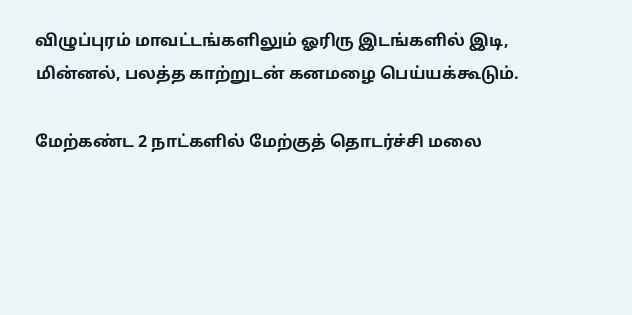விழுப்புரம் மாவட்டங்களிலும் ஓரிரு இடங்களில் இடி, மின்னல், பலத்த காற்றுடன் கனமழை பெய்யக்கூடும்.

மேற்கண்ட 2 நாட்களில் மேற்குத் தொடர்ச்சி மலை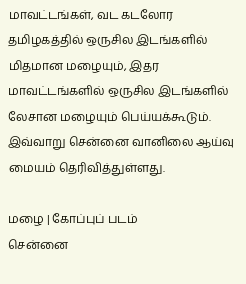மாவட்டங்கள், வட கடலோர தமிழகத்தில் ஒருசில இடங்களில் மிதமான மழையும், இதர மாவட்டங்களில் ஒருசில இடங்களில் லேசான மழையும் பெய்யக்கூடும். இவ்வாறு சென்னை வானிலை ஆய்வு மையம் தெரிவித்துள்ளது.

மழை | கோப்புப் படம்
சென்னை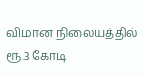விமான நிலையத்தில் ரூ.3 கோடி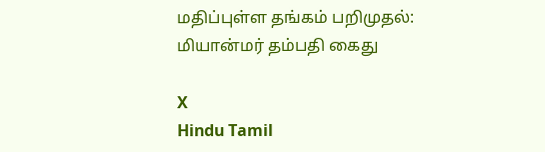மதிப்புள்ள தங்கம் பறிமுதல்: மியான்மர் தம்பதி கைது

X
Hindu Tamil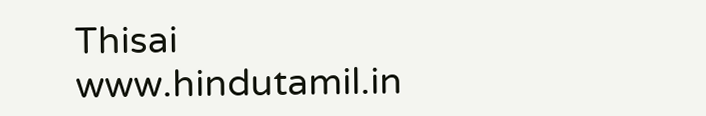Thisai
www.hindutamil.in